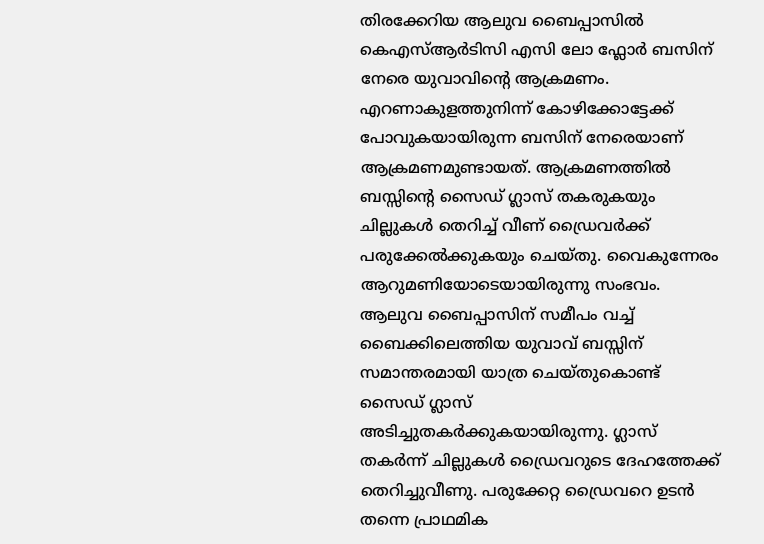തിരക്കേറിയ ആലുവ ബൈപ്പാസിൽ കെഎസ്ആർടിസി എസി ലോ ഫ്ലോർ ബസിന് നേരെ യുവാവിന്റെ ആക്രമണം. എറണാകുളത്തുനിന്ന് കോഴിക്കോട്ടേക്ക് പോവുകയായിരുന്ന ബസിന് നേരെയാണ് ആക്രമണമുണ്ടായത്. ആക്രമണത്തിൽ ബസ്സിന്റെ സൈഡ് ഗ്ലാസ് തകരുകയും ചില്ലുകൾ തെറിച്ച് വീണ് ഡ്രൈവർക്ക് പരുക്കേൽക്കുകയും ചെയ്തു. വൈകുന്നേരം ആറുമണിയോടെയായിരുന്നു സംഭവം.
ആലുവ ബൈപ്പാസിന് സമീപം വച്ച് ബൈക്കിലെത്തിയ യുവാവ് ബസ്സിന് സമാന്തരമായി യാത്ര ചെയ്തുകൊണ്ട് സൈഡ് ഗ്ലാസ് അടിച്ചുതകർക്കുകയായിരുന്നു. ഗ്ലാസ് തകർന്ന് ചില്ലുകൾ ഡ്രൈവറുടെ ദേഹത്തേക്ക് തെറിച്ചുവീണു. പരുക്കേറ്റ ഡ്രൈവറെ ഉടൻ തന്നെ പ്രാഥമിക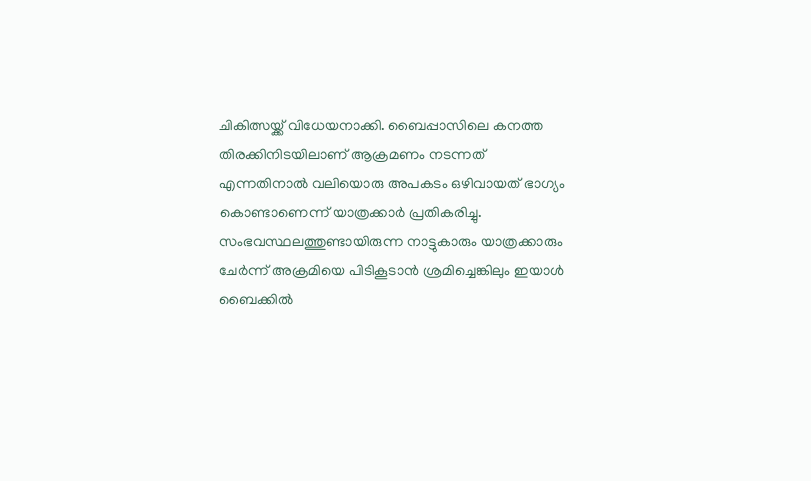ചികിത്സയ്ക്ക് വിധേയനാക്കി. ബൈപ്പാസിലെ കനത്ത തിരക്കിനിടയിലാണ് ആക്രമണം നടന്നത് എന്നതിനാൽ വലിയൊരു അപകടം ഒഴിവായത് ഭാഗ്യം കൊണ്ടാണെന്ന് യാത്രക്കാർ പ്രതികരിച്ചു.
സംഭവസ്ഥലത്തുണ്ടായിരുന്ന നാട്ടുകാരും യാത്രക്കാരും ചേർന്ന് അക്രമിയെ പിടികൂടാൻ ശ്രമിച്ചെങ്കിലും ഇയാൾ ബൈക്കിൽ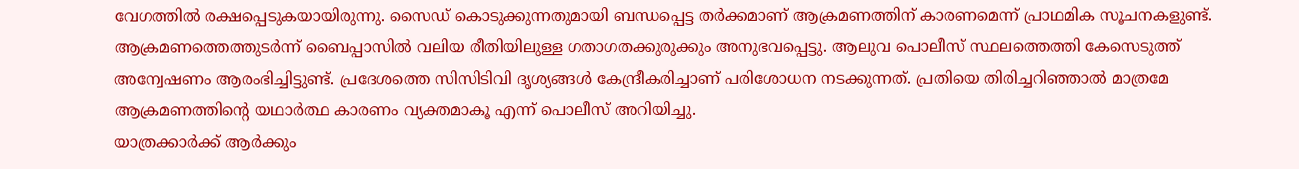വേഗത്തിൽ രക്ഷപ്പെടുകയായിരുന്നു. സൈഡ് കൊടുക്കുന്നതുമായി ബന്ധപ്പെട്ട തർക്കമാണ് ആക്രമണത്തിന് കാരണമെന്ന് പ്രാഥമിക സൂചനകളുണ്ട്.
ആക്രമണത്തെത്തുടർന്ന് ബൈപ്പാസിൽ വലിയ രീതിയിലുള്ള ഗതാഗതക്കുരുക്കും അനുഭവപ്പെട്ടു. ആലുവ പൊലീസ് സ്ഥലത്തെത്തി കേസെടുത്ത് അന്വേഷണം ആരംഭിച്ചിട്ടുണ്ട്. പ്രദേശത്തെ സിസിടിവി ദൃശ്യങ്ങൾ കേന്ദ്രീകരിച്ചാണ് പരിശോധന നടക്കുന്നത്. പ്രതിയെ തിരിച്ചറിഞ്ഞാൽ മാത്രമേ ആക്രമണത്തിന്റെ യഥാർത്ഥ കാരണം വ്യക്തമാകൂ എന്ന് പൊലീസ് അറിയിച്ചു.
യാത്രക്കാർക്ക് ആർക്കും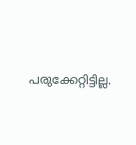പരുക്കേറ്റിട്ടില്ല.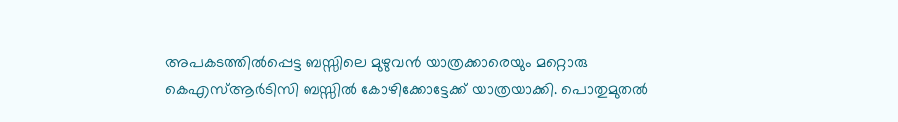അപകടത്തിൽപ്പെട്ട ബസ്സിലെ മുഴുവൻ യാത്രക്കാരെയും മറ്റൊരു കെഎസ്ആർടിസി ബസ്സിൽ കോഴിക്കോട്ടേക്ക് യാത്രയാക്കി. പൊതുമുതൽ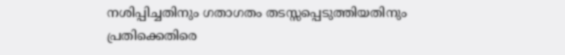നശിപ്പിച്ചതിനും ഗതാഗതം തടസ്സപ്പെടുത്തിയതിനും പ്രതിക്കെതിരെ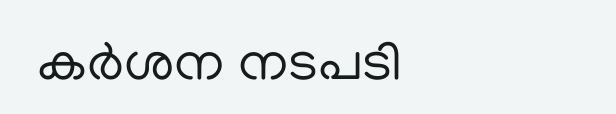കർശന നടപടി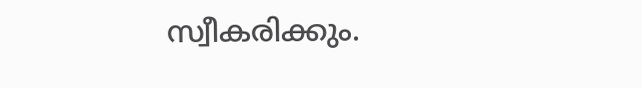സ്വീകരിക്കും.